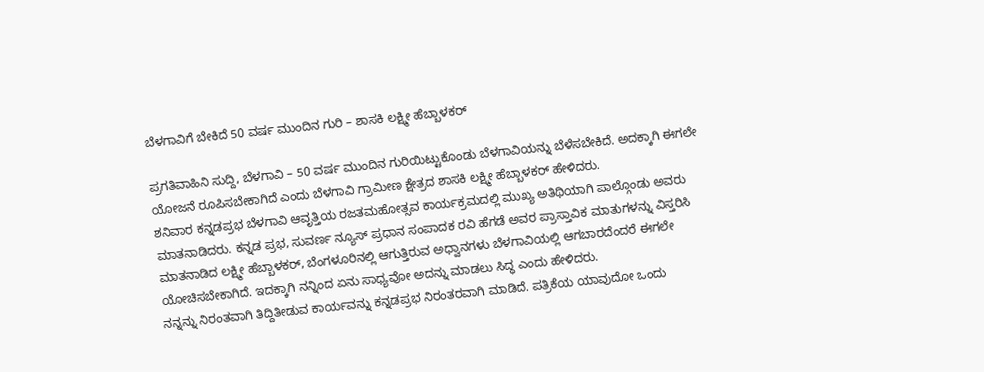ಬೆಳಗಾವಿಗೆ ಬೇಕಿದೆ 50 ವರ್ಷ ಮುಂದಿನ ಗುರಿ – ಶಾಸಕಿ ಲಕ್ಷ್ಮೀ ಹೆಬ್ಬಾಳಕರ್

ಪ್ರಗತಿವಾಹಿನಿ ಸುದ್ದಿ, ಬೆಳಗಾವಿ – 50 ವರ್ಷ ಮುಂದಿನ ಗುರಿಯಿಟ್ಟುಕೊಂಡು ಬೆಳಗಾವಿಯನ್ನು ಬೆಳೆಸಬೇಕಿದೆ. ಅದಕ್ಕಾಗಿ ಈಗಲೇ ಯೋಜನೆ ರೂಪಿಸಬೇಕಾಗಿದೆ ಎಂದು ಬೆಳಗಾವಿ ಗ್ರಾಮೀಣ ಕ್ಷೇತ್ರದ ಶಾಸಕಿ ಲಕ್ಷ್ಮೀ ಹೆಬ್ಬಾಳಕರ್ ಹೇಳಿದರು.
ಶನಿವಾರ ಕನ್ನಡಪ್ರಭ ಬೆಳಗಾವಿ ಆವೃತ್ತಿಯ ರಜತಮಹೋತ್ಸವ ಕಾರ್ಯಕ್ರಮದಲ್ಲಿ ಮುಖ್ಯ ಅತಿಥಿಯಾಗಿ ಪಾಲ್ಗೊಂಡು ಅವರು ಮಾತನಾಡಿದರು. ಕನ್ನಡ ಪ್ರಭ, ಸುವರ್ಣ ನ್ಯೂಸ್ ಪ್ರಧಾನ ಸಂಪಾದಕ ರವಿ ಹೆಗಡೆ ಅವರ ಪ್ರಾಸ್ತಾವಿಕ ಮಾತುಗಳನ್ನು ವಿಸ್ತರಿಸಿ ಮಾತನಾಡಿದ ಲಕ್ಷ್ಮೀ ಹೆಬ್ಬಾಳಕರ್, ಬೆಂಗಳೂರಿನಲ್ಲಿ ಆಗುತ್ತಿರುವ ಅಧ್ವಾನಗಳು ಬೆಳಗಾವಿಯಲ್ಲಿ ಆಗಬಾರದೆಂದರೆ ಈಗಲೇ ಯೋಚಿಸಬೇಕಾಗಿದೆ. ಇದಕ್ಕಾಗಿ ನನ್ನಿಂದ ಏನು ಸಾಧ್ಯವೋ ಅದನ್ನು ಮಾಡಲು ಸಿದ್ಧ ಎಂದು ಹೇಳಿದರು.
ನನ್ನನ್ನು ನಿರಂತವಾಗಿ ತಿದ್ದಿತೀಡುವ ಕಾರ್ಯವನ್ನು ಕನ್ನಡಪ್ರಭ ನಿರಂತರವಾಗಿ ಮಾಡಿದೆ. ಪತ್ರಿಕೆಯ ಯಾವುದೋ ಒಂದು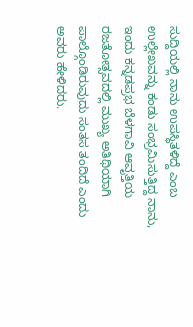ಸುದ್ದಿಯಲ್ಲಿ ನಾನು ಉಪಸ್ಥಿತಳಿದ್ದೆ ಎಂಬ ಉಲ್ಲೇಖವನ್ನು ಕಂಡು ಸಂಭ್ರಮಿಸುತ್ತಿದ್ದ ನಾನು, ಇಂದು ಕನ್ನಡಪ್ರಭ ಬೆಳಗಾವಿ ಆವೃತ್ತಿಯ ರಜತೋತ್ಸವದಲ್ಲಿ ಮುಖ್ಯ ಅತಿಥಿಯಾಗಿ ಪಾಲ್ಗೊಂಡಿರುವುದು ಸಂತಸ ತಂದಿದೆ ಎಂದು ಅವರು ಹೇಳಿದರು.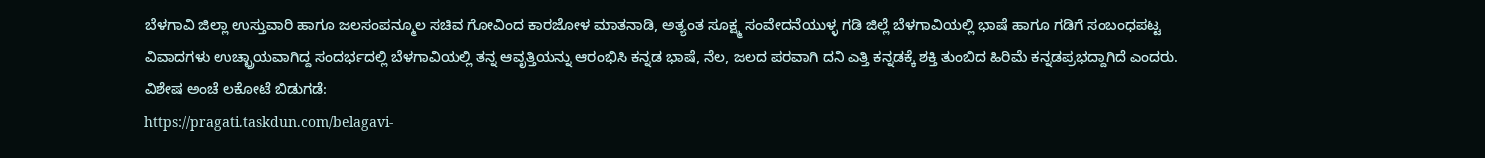ಬೆಳಗಾವಿ ಜಿಲ್ಲಾ ಉಸ್ತುವಾರಿ ಹಾಗೂ ಜಲಸಂಪನ್ಮೂಲ ಸಚಿವ ಗೋವಿಂದ ಕಾರಜೋಳ ಮಾತನಾಡಿ, ಅತ್ಯಂತ ಸೂಕ್ಷ್ಮ ಸಂವೇದನೆಯುಳ್ಳ ಗಡಿ ಜಿಲ್ಲೆ ಬೆಳಗಾವಿಯಲ್ಲಿ ಭಾಷೆ ಹಾಗೂ ಗಡಿಗೆ ಸಂಬಂಧಪಟ್ಟ ವಿವಾದಗಳು ಉಚ್ಛ್ರಾಯವಾಗಿದ್ದ ಸಂದರ್ಭದಲ್ಲಿ ಬೆಳಗಾವಿಯಲ್ಲಿ ತನ್ನ ಆವೃತ್ತಿಯನ್ನು ಆರಂಭಿಸಿ ಕನ್ನಡ ಭಾಷೆ, ನೆಲ, ಜಲದ ಪರವಾಗಿ ದನಿ ಎತ್ತಿ ಕನ್ನಡಕ್ಕೆ ಶಕ್ತಿ ತುಂಬಿದ ಹಿರಿಮೆ ಕನ್ನಡಪ್ರಭದ್ದಾಗಿದೆ ಎಂದರು.
ವಿಶೇಷ ಅಂಚೆ ಲಕೋಟೆ ಬಿಡುಗಡೆ:
https://pragati.taskdun.com/belagavi-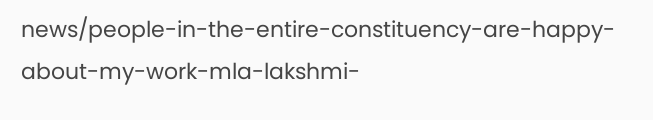news/people-in-the-entire-constituency-are-happy-about-my-work-mla-lakshmi-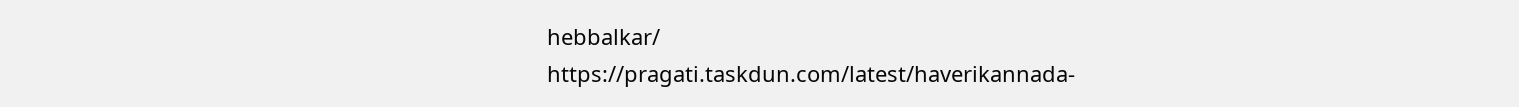hebbalkar/
https://pragati.taskdun.com/latest/haverikannada-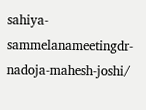sahiya-sammelanameetingdr-nadoja-mahesh-joshi/